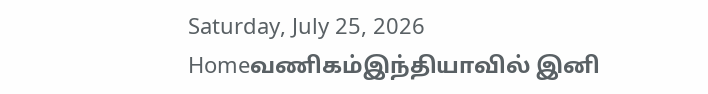Saturday, July 25, 2026
Homeவணிகம்இந்தியாவில் இனி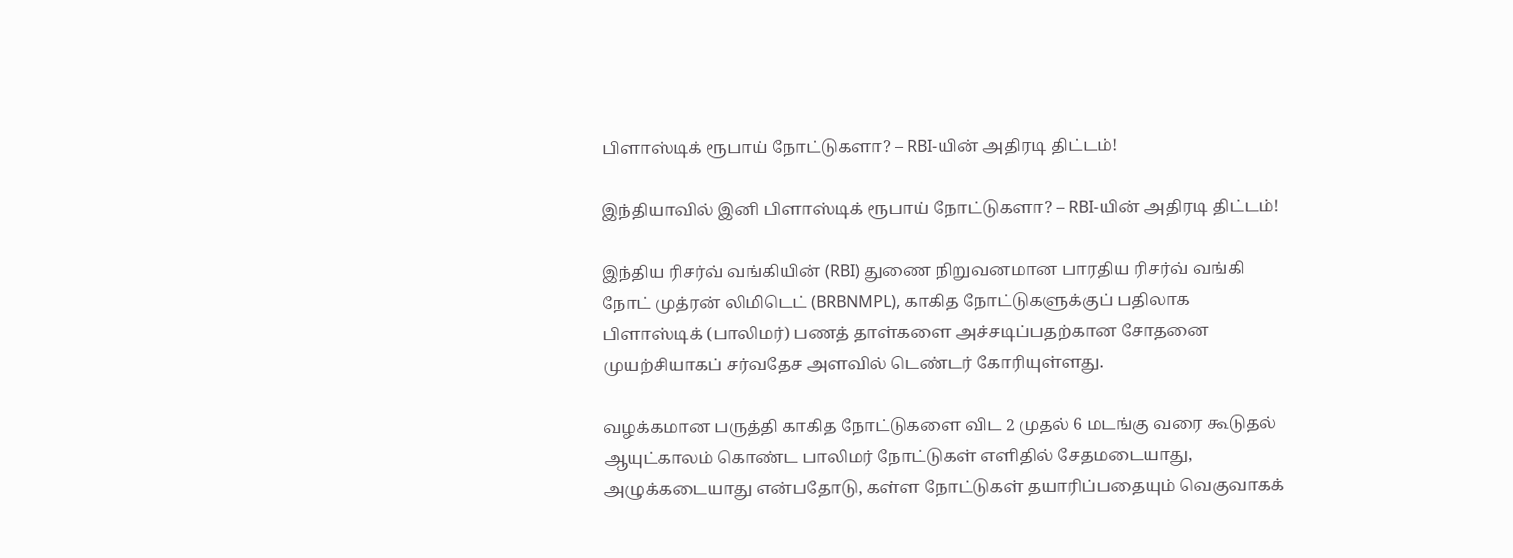பிளாஸ்டிக் ரூபாய் நோட்டுகளா? – RBI-யின் அதிரடி திட்டம்!

இந்தியாவில் இனி பிளாஸ்டிக் ரூபாய் நோட்டுகளா? – RBI-யின் அதிரடி திட்டம்!

இந்திய ரிசர்வ் வங்கியின் (RBI) துணை நிறுவனமான பாரதிய ரிசர்வ் வங்கி நோட் முத்ரன் லிமிடெட் (BRBNMPL), காகித நோட்டுகளுக்குப் பதிலாக பிளாஸ்டிக் (பாலிமர்) பணத் தாள்களை அச்சடிப்பதற்கான சோதனை முயற்சியாகப் சர்வதேச அளவில் டெண்டர் கோரியுள்ளது.

வழக்கமான பருத்தி காகித நோட்டுகளை விட 2 முதல் 6 மடங்கு வரை கூடுதல் ஆயுட்காலம் கொண்ட பாலிமர் நோட்டுகள் எளிதில் சேதமடையாது, அழுக்கடையாது என்பதோடு, கள்ள நோட்டுகள் தயாரிப்பதையும் வெகுவாகக்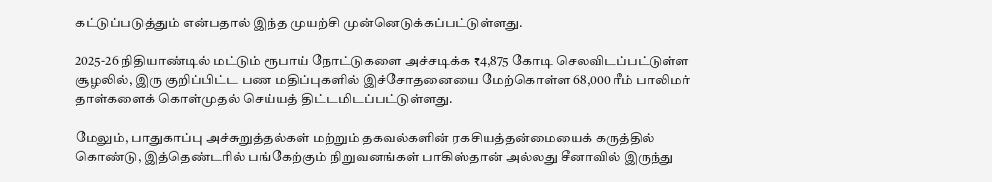கட்டுப்படுத்தும் என்பதால் இந்த முயற்சி முன்னெடுக்கப்பட்டுள்ளது.

2025-26 நிதியாண்டில் மட்டும் ரூபாய் நோட்டுகளை அச்சடிக்க ₹4,875 கோடி செலவிடப்பட்டுள்ள சூழலில், இரு குறிப்பிட்ட பண மதிப்புகளில் இச்சோதனையை மேற்கொள்ள 68,000 ரீம் பாலிமர் தாள்களைக் கொள்முதல் செய்யத் திட்டமிடப்பட்டுள்ளது.

மேலும், பாதுகாப்பு அச்சுறுத்தல்கள் மற்றும் தகவல்களின் ரகசியத்தன்மையைக் கருத்தில் கொண்டு, இத்தெண்டரில் பங்கேற்கும் நிறுவனங்கள் பாகிஸ்தான் அல்லது சீனாவில் இருந்து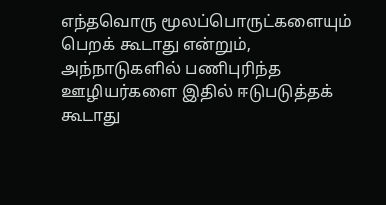எந்தவொரு மூலப்பொருட்களையும் பெறக் கூடாது என்றும், அந்நாடுகளில் பணிபுரிந்த ஊழியர்களை இதில் ஈடுபடுத்தக் கூடாது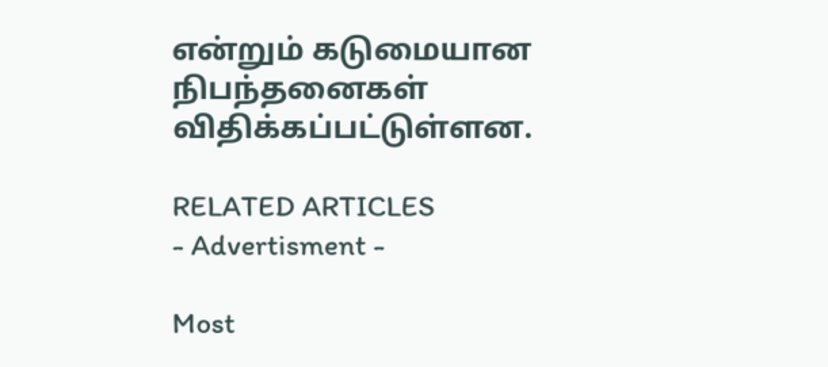என்றும் கடுமையான நிபந்தனைகள் விதிக்கப்பட்டுள்ளன.

RELATED ARTICLES
- Advertisment -

Most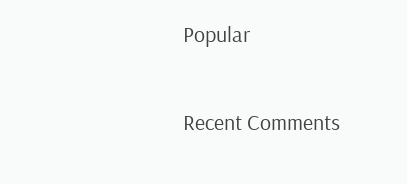Popular

Recent Comments